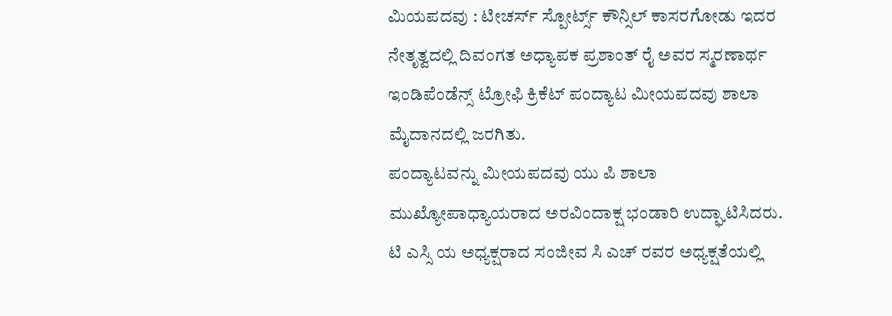ಮಿಯಪದವು : ಟೀಚರ್ಸ್ ಸ್ಪೋರ್ಟ್ಸ್ ಕೌನ್ಸಿಲ್ ಕಾಸರಗೋಡು ಇದರ ನೇತೃತ್ವದಲ್ಲಿ ದಿವಂಗತ ಅಧ್ಯಾಪಕ ಪ್ರಶಾಂತ್ ರೈ ಅವರ ಸ್ಮರಣಾರ್ಥ ಇಂಡಿಪೆಂಡೆನ್ಸ್ ಟ್ರೋಫಿ ಕ್ರಿಕೆಟ್ ಪಂದ್ಯಾಟ ಮೀಯಪದವು ಶಾಲಾ ಮೈದಾನದಲ್ಲಿ ಜರಗಿತು.
ಪಂದ್ಯಾಟವನ್ನು ಮೀಯಪದವು ಯು ಪಿ ಶಾಲಾ ಮುಖ್ಯೋಪಾಧ್ಯಾಯರಾದ ಅರವಿಂದಾಕ್ಷ ಭಂಡಾರಿ ಉದ್ಘಾಟಿಸಿದರು. ಟಿ ಎಸ್ಸಿ ಯ ಅಧ್ಯಕ್ಷರಾದ ಸಂಜೀವ ಸಿ ಎಚ್ ರವರ ಅಧ್ಯಕ್ಷತೆಯಲ್ಲಿ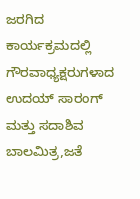ಜರಗಿದ ಕಾರ್ಯಕ್ರಮದಲ್ಲಿ ಗೌರವಾಧ್ಯಕ್ಷರುಗಳಾದ ಉದಯ್ ಸಾರಂಗ್ ಮತ್ತು ಸದಾಶಿವ ಬಾಲಮಿತ್ರ,ಜತೆ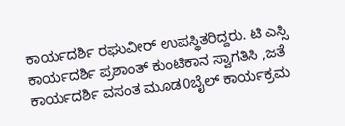ಕಾರ್ಯದರ್ಶಿ ರಘುವೀರ್ ಉಪಸ್ಥಿತರಿದ್ದರು. ಟಿ ಎಸ್ಸಿ ಕಾರ್ಯದರ್ಶಿ ಪ್ರಶಾಂತ್ ಕುಂಟಿಕಾನ ಸ್ವಾಗತಿಸಿ ,ಜತೆ ಕಾರ್ಯದರ್ಶಿ ವಸಂತ ಮೂಡ0ಬೈಲ್ ಕಾರ್ಯಕ್ರಮ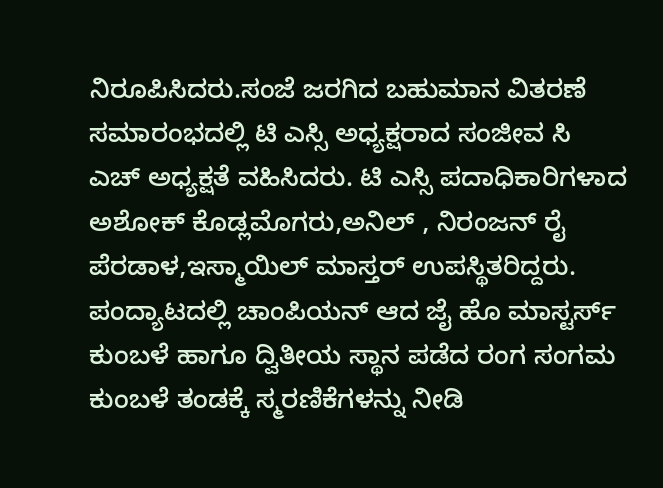ನಿರೂಪಿಸಿದರು.ಸಂಜೆ ಜರಗಿದ ಬಹುಮಾನ ವಿತರಣೆ ಸಮಾರಂಭದಲ್ಲಿ ಟಿ ಎಸ್ಸಿ ಅಧ್ಯಕ್ಷರಾದ ಸಂಜೀವ ಸಿ ಎಚ್ ಅಧ್ಯಕ್ಷತೆ ವಹಿಸಿದರು. ಟಿ ಎಸ್ಸಿ ಪದಾಧಿಕಾರಿಗಳಾದ ಅಶೋಕ್ ಕೊಡ್ಲಮೊಗರು,ಅನಿಲ್ , ನಿರಂಜನ್ ರೈ ಪೆರಡಾಳ,ಇಸ್ಮಾಯಿಲ್ ಮಾಸ್ತರ್ ಉಪಸ್ಥಿತರಿದ್ದರು.
ಪಂದ್ಯಾಟದಲ್ಲಿ ಚಾಂಪಿಯನ್ ಆದ ಜೈ ಹೊ ಮಾಸ್ಟರ್ಸ್ ಕುಂಬಳೆ ಹಾಗೂ ದ್ವಿತೀಯ ಸ್ಥಾನ ಪಡೆದ ರಂಗ ಸಂಗಮ ಕುಂಬಳೆ ತಂಡಕ್ಕೆ ಸ್ಮರಣಿಕೆಗಳನ್ನು ನೀಡಿ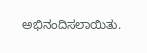ಅಭಿನಂದಿಸಲಾಯಿತು.